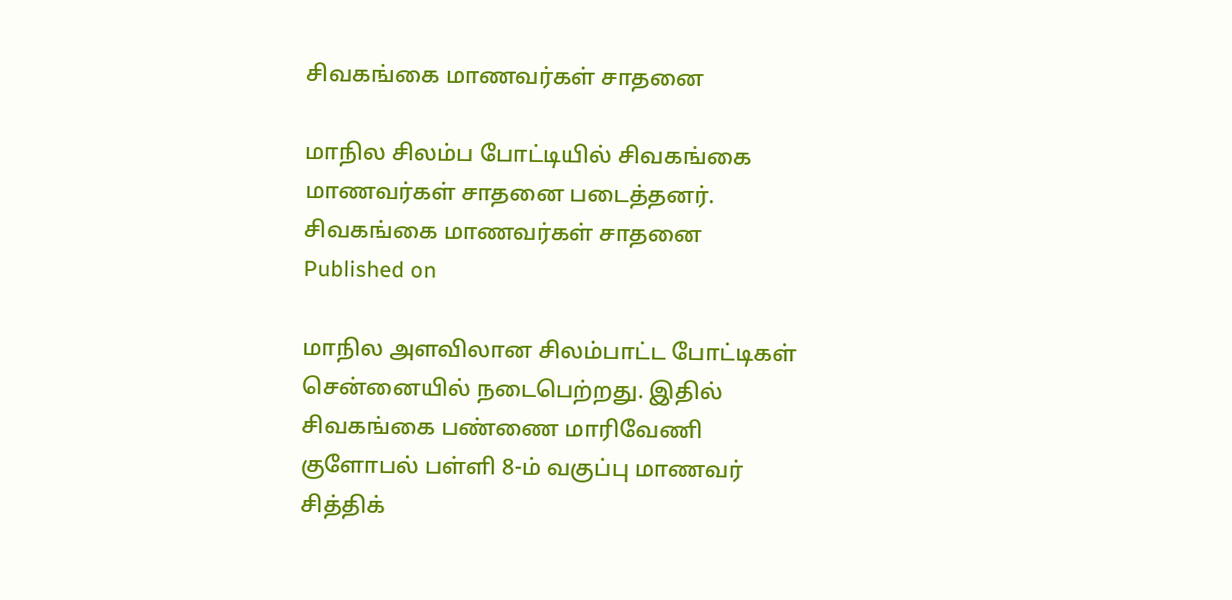சிவகங்கை மாணவர்கள் சாதனை

மாநில சிலம்ப போட்டியில் சிவகங்கை மாணவர்கள் சாதனை படைத்தனர்.
சிவகங்கை மாணவர்கள் சாதனை
Published on

மாநில அளவிலான சிலம்பாட்ட போட்டிகள் சென்னையில் நடைபெற்றது. இதில் சிவகங்கை பண்ணை மாரிவேணி குளோபல் பள்ளி 8-ம் வகுப்பு மாணவர் சித்திக்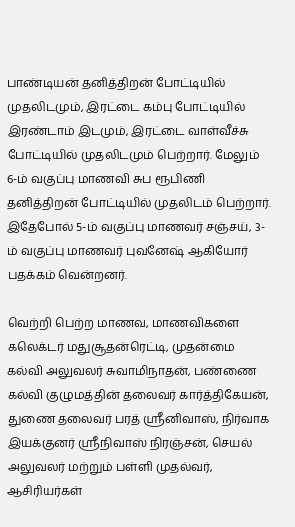பாண்டியன் தனித்திறன் போட்டியில் முதலிடமும், இரட்டை கம்பு போட்டியில் இரண்டாம் இடமும், இரட்டை வாள்வீச்சு போட்டியில் முதலிடமும் பெற்றார். மேலும் 6-ம் வகுப்பு மாணவி சுப ரூபிணி தனித்திறன் போட்டியில் முதலிடம் பெற்றார். இதேபோல் 5-ம் வகுப்பு மாணவர் சஞ்சய், 3-ம் வகுப்பு மாணவர் புவனேஷ் ஆகியோர் பதக்கம் வென்றனர்.

வெற்றி பெற்ற மாணவ, மாணவிகளை கலெக்டர் மதுசூதன்ரெட்டி, முதன்மை கல்வி அலுவலர் சுவாமிநாதன், பண்ணை கல்வி குழுமத்தின் தலைவர் கார்த்திகேயன், துணை தலைவர் பரத் ஸ்ரீனிவாஸ், நிர்வாக இயக்குனர் ஸ்ரீநிவாஸ் நிரஞ்சன், செயல் அலுவலர் மற்றும் பள்ளி முதல்வர், ஆசிரியர்கள்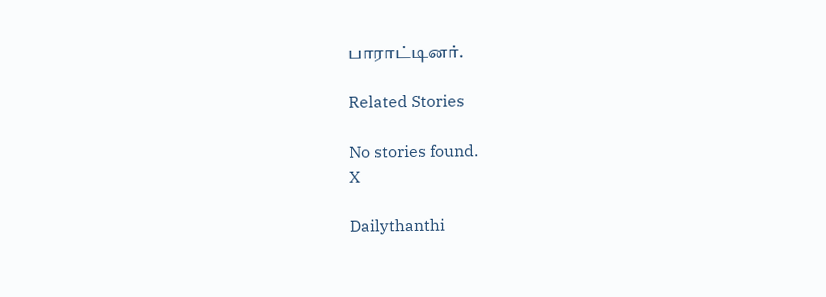பாராட்டினர்.

Related Stories

No stories found.
X

Dailythanthi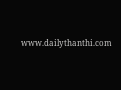www.dailythanthi.com